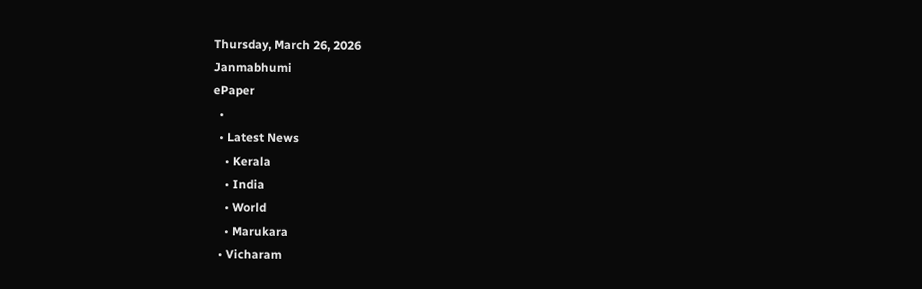Thursday, March 26, 2026
Janmabhumi
ePaper
  •
  • Latest News
    • Kerala
    • India
    • World
    • Marukara
  • Vicharam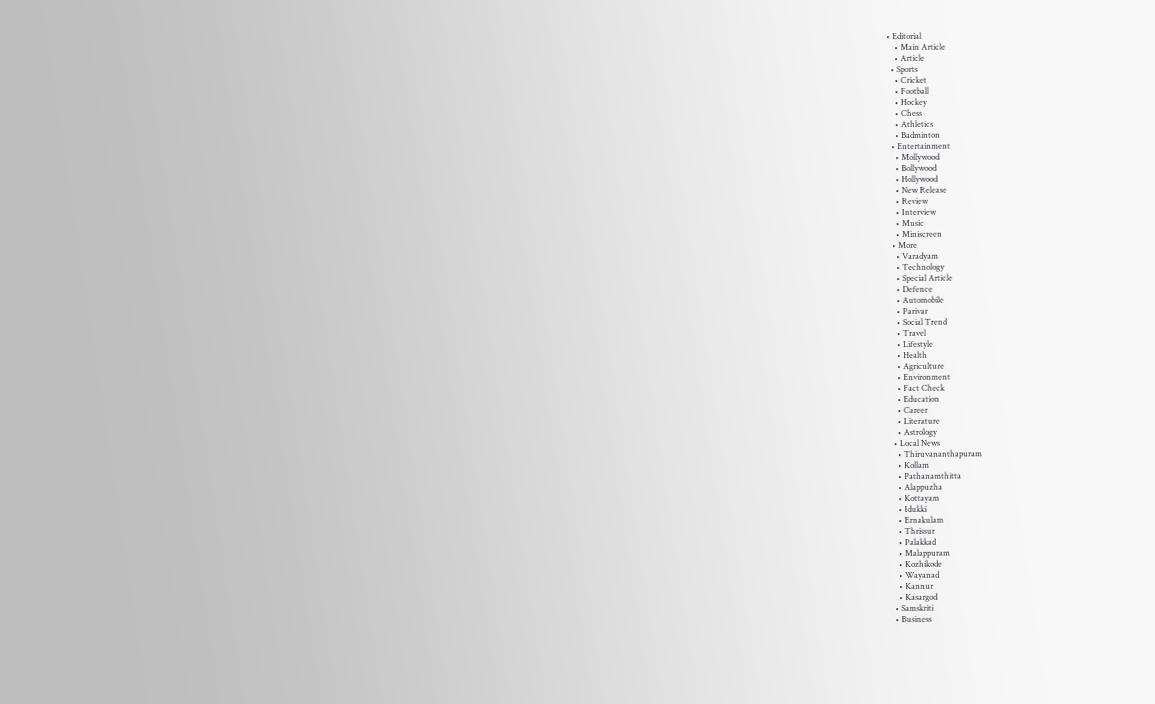• Editorial
    • Main Article
    • Article
  • Sports
    • Cricket
    • Football
    • Hockey
    • Chess
    • Athletics
    • Badminton
  • Entertainment
    • Mollywood
    • Bollywood
    • Hollywood
    • New Release
    • Review
    • Interview
    • Music
    • Miniscreen
  • More
    • Varadyam
    • Technology
    • Special Article
    • Defence
    • Automobile
    • Parivar
    • Social Trend
    • Travel
    • Lifestyle
    • Health
    • Agriculture
    • Environment
    • Fact Check
    • Education
    • Career
    • Literature
    • Astrology
  • Local News
    • Thiruvananthapuram
    • Kollam
    • Pathanamthitta
    • Alappuzha
    • Kottayam
    • Idukki
    • Ernakulam
    • Thrissur
    • Palakkad
    • Malappuram
    • Kozhikode
    • Wayanad
    • Kannur
    • Kasargod
  • Samskriti
  • Business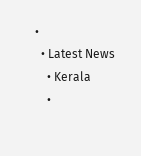•
  • Latest News
    • Kerala
    •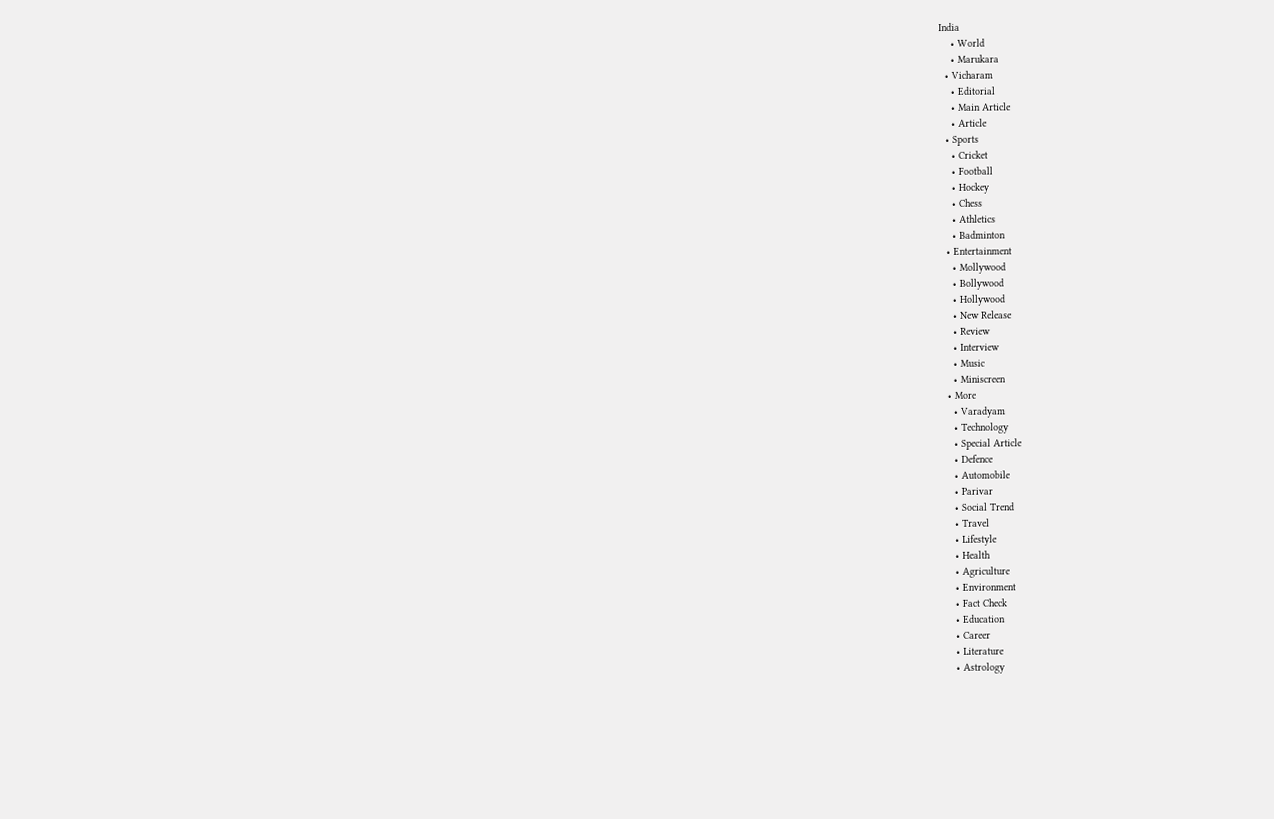India
    • World
    • Marukara
  • Vicharam
    • Editorial
    • Main Article
    • Article
  • Sports
    • Cricket
    • Football
    • Hockey
    • Chess
    • Athletics
    • Badminton
  • Entertainment
    • Mollywood
    • Bollywood
    • Hollywood
    • New Release
    • Review
    • Interview
    • Music
    • Miniscreen
  • More
    • Varadyam
    • Technology
    • Special Article
    • Defence
    • Automobile
    • Parivar
    • Social Trend
    • Travel
    • Lifestyle
    • Health
    • Agriculture
    • Environment
    • Fact Check
    • Education
    • Career
    • Literature
    • Astrology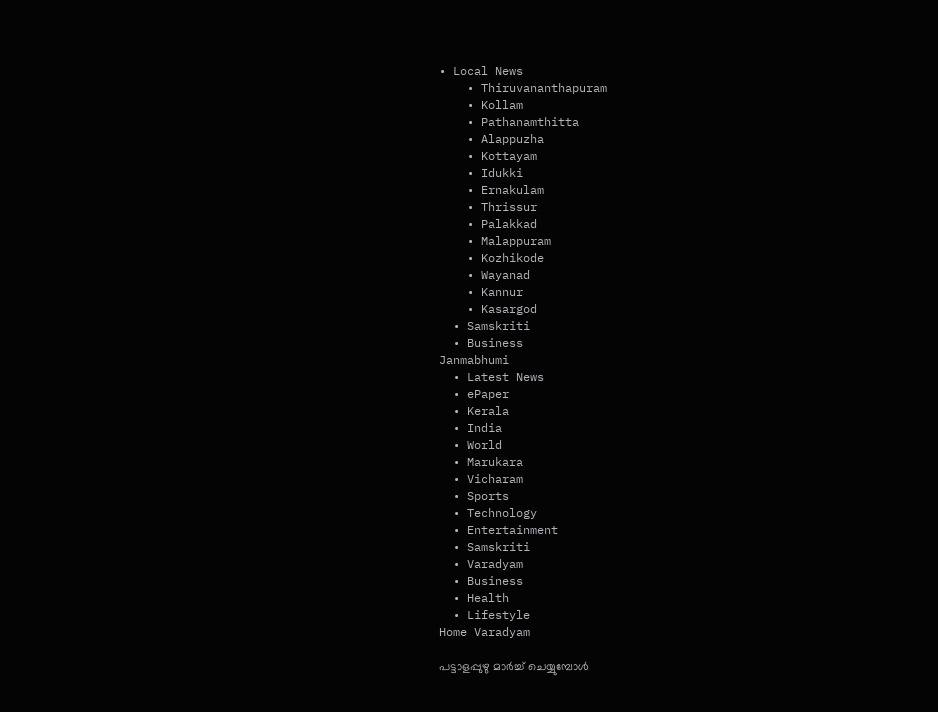• Local News
    • Thiruvananthapuram
    • Kollam
    • Pathanamthitta
    • Alappuzha
    • Kottayam
    • Idukki
    • Ernakulam
    • Thrissur
    • Palakkad
    • Malappuram
    • Kozhikode
    • Wayanad
    • Kannur
    • Kasargod
  • Samskriti
  • Business
Janmabhumi
  • Latest News
  • ePaper
  • Kerala
  • India
  • World
  • Marukara
  • Vicharam
  • Sports
  • Technology
  • Entertainment
  • Samskriti
  • Varadyam
  • Business
  • Health
  • Lifestyle
Home Varadyam

പട്ടാളപ്പുഴു മാര്‍ച്ച് ചെയ്യുമ്പോള്‍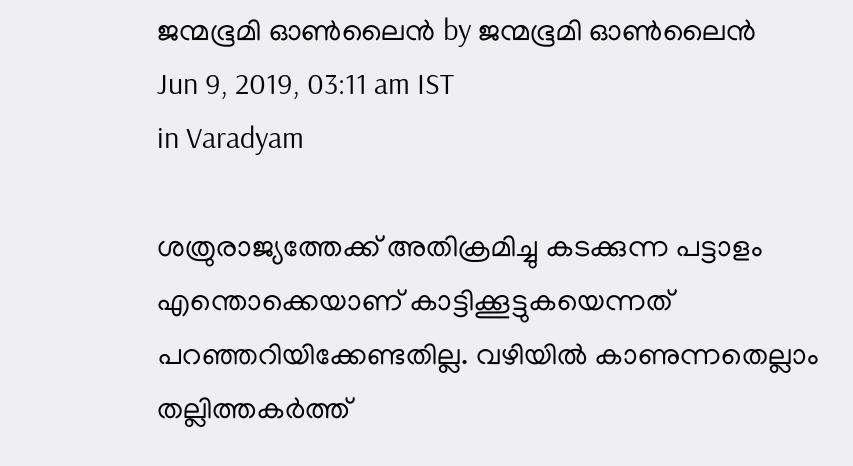ജന്മഭൂമി ഓണ്‍ലൈന്‍ by ജന്മഭൂമി ഓണ്‍ലൈന്‍
Jun 9, 2019, 03:11 am IST
in Varadyam

ശത്രുരാജ്യത്തേക്ക് അതിക്രമിച്ചു കടക്കുന്ന പട്ടാളം  എന്തൊക്കെയാണ് കാട്ടിക്കൂട്ടുകയെന്നത് പറഞ്ഞറിയിക്കേണ്ടതില്ല. വഴിയില്‍ കാണുന്നതെല്ലാം തല്ലിത്തകര്‍ത്ത്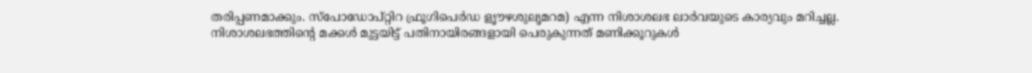തരിപ്പണമാക്കും. സ്‌പോഡോപ്റ്റിറ ഫ്രൂഗിപെര്‍ഡ ളൃൗഴശുലൃമറമ) എന്ന നിശാശലഭ ലാര്‍വയുടെ കാര്യവും മറിച്ചല്ല. നിശാശലഭത്തിന്റെ മക്കള്‍ മുട്ടയിട്ട് പതിനായിരങ്ങളായി പെരുകുന്നത് മണിക്കൂറുകള്‍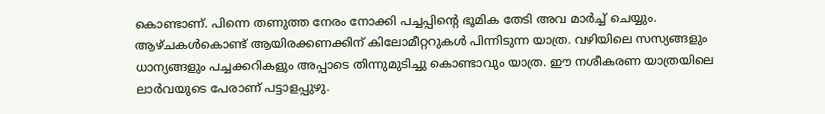കൊണ്ടാണ്. പിന്നെ തണുത്ത നേരം നോക്കി പച്ചപ്പിന്റെ ഭൂമിക തേടി അവ മാര്‍ച്ച് ചെയ്യും. ആഴ്ചകള്‍കൊണ്ട് ആയിരക്കണക്കിന് കിലോമീറ്ററുകള്‍ പിന്നിടുന്ന യാത്ര. വഴിയിലെ സസ്യങ്ങളും ധാന്യങ്ങളും പച്ചക്കറികളും അപ്പാടെ തിന്നുമുടിച്ചു കൊണ്ടാവും യാത്ര. ഈ നശീകരണ യാത്രയിലെ ലാര്‍വയുടെ പേരാണ് പട്ടാളപ്പുഴു.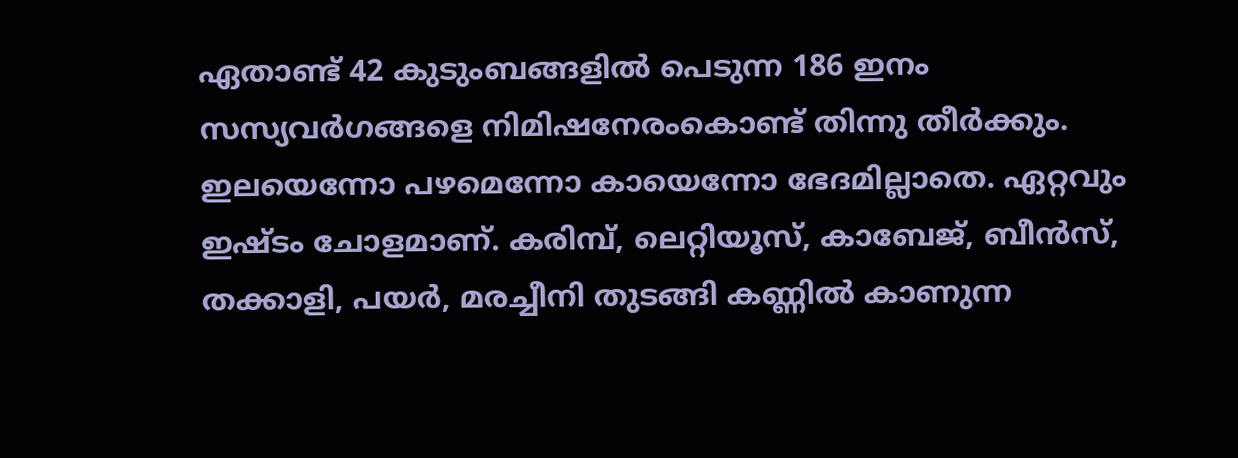ഏതാണ്ട് 42 കുടുംബങ്ങളില്‍ പെടുന്ന 186 ഇനം സസ്യവര്‍ഗങ്ങളെ നിമിഷനേരംകൊണ്ട് തിന്നു തീര്‍ക്കും. ഇലയെന്നോ പഴമെന്നോ കായെന്നോ ഭേദമില്ലാതെ. ഏറ്റവും ഇഷ്ടം ചോളമാണ്. കരിമ്പ്, ലെറ്റിയൂസ്, കാബേജ്, ബീന്‍സ്, തക്കാളി, പയര്‍, മരച്ചീനി തുടങ്ങി കണ്ണില്‍ കാണുന്ന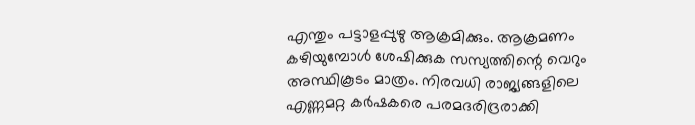എന്തും പട്ടാളപ്പുഴു ആക്രമിക്കും. ആക്രമണം കഴിയുമ്പോള്‍ ശേഷിക്കുക സസ്യത്തിന്റെ വെറും അസ്ഥികൂടം മാത്രം. നിരവധി രാജ്യങ്ങളിലെ എണ്ണമറ്റ കര്‍ഷകരെ പരമദരിദ്രരാക്കി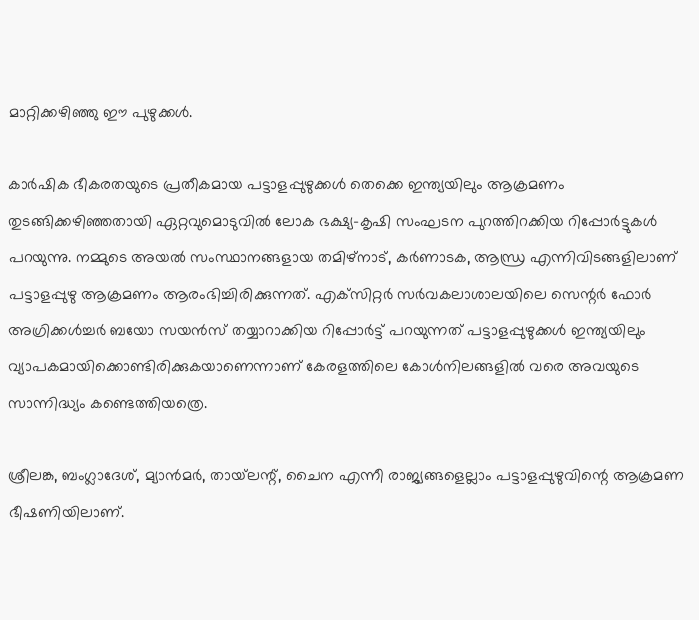മാറ്റിക്കഴിഞ്ഞു ഈ പുഴുക്കള്‍.

കാര്‍ഷിക ഭീകരതയുടെ പ്രതീകമായ പട്ടാളപ്പുഴുക്കള്‍ തെക്കെ ഇന്ത്യയിലും ആക്രമണം തുടങ്ങിക്കഴിഞ്ഞതായി ഏറ്റവുമൊടുവില്‍ ലോക ഭക്ഷ്യ-കൃഷി സംഘടന പുറത്തിറക്കിയ റിപ്പോര്‍ട്ടുകള്‍ പറയുന്നു. നമ്മുടെ അയല്‍ സംസ്ഥാനങ്ങളായ തമിഴ്‌നാട്, കര്‍ണാടക, ആന്ധ്ര എന്നിവിടങ്ങളിലാണ് പട്ടാളപ്പുഴു ആക്രമണം ആരംഭിച്ചിരിക്കുന്നത്. എക്‌സിറ്റര്‍ സര്‍വകലാശാലയിലെ സെന്റര്‍ ഫോര്‍ അഗ്രിക്കള്‍ച്ചര്‍ ബയോ സയന്‍സ് തയ്യാറാക്കിയ റിപ്പോര്‍ട്ട് പറയുന്നത് പട്ടാളപ്പുഴുക്കള്‍ ഇന്ത്യയിലും വ്യാപകമായിക്കൊണ്ടിരിക്കുകയാണെന്നാണ് കേരളത്തിലെ കോള്‍നിലങ്ങളില്‍ വരെ അവയുടെ സാന്നിദ്ധ്യം കണ്ടെത്തിയത്രെ.

ശ്രീലങ്ക, ബംഗ്ലാദേശ്, മ്യാന്‍മര്‍, തായ്‌ലന്റ്, ചൈന എന്നീ രാജ്യങ്ങളെല്ലാം പട്ടാളപ്പുഴുവിന്റെ ആക്രമണ ഭീഷണിയിലാണ്.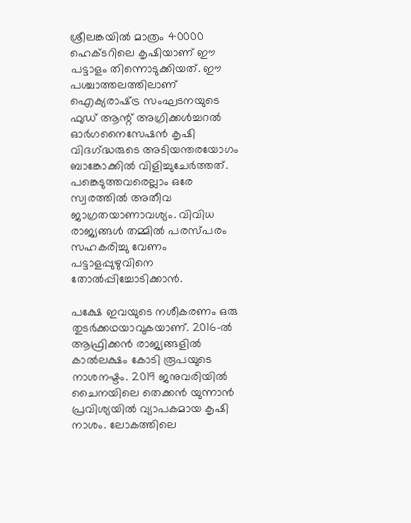ശ്രീലങ്കയില്‍ മാത്രം 40000 ഹെക്ടറിലെ കൃഷിയാണ് ഈ പട്ടാളം തിന്നൊടുക്കിയത്. ഈ പശ്ചാത്തലത്തിലാണ് ഐക്യരാഷ്‌ട്ര സംഘടനയുടെ ഫുഡ് ആന്റ് അഗ്രിക്കള്‍ച്ചറല്‍ ഓര്‍ഗനൈസേഷന്‍ കൃഷി വിദഗ്‌ദ്ധരുടെ അടിയന്തരയോഗം ബാങ്കോക്കില്‍ വിളിച്ചുചേര്‍ത്തത്. പങ്കെടുത്തവരെല്ലാം ഒരേ സ്വരത്തില്‍ അതീവ ജാഗ്രതയാണാവശ്യം. വിവിധ രാജ്യങ്ങള്‍ തമ്മില്‍ പരസ്പരം സഹകരിച്ചു വേണം പട്ടാളപ്പുഴുവിനെ തോല്‍പ്പിച്ചോടിക്കാന്‍.

പക്ഷേ ഇവയുടെ നശീകരണം ഒരു തുടര്‍ക്കഥയാവുകയാണ്. 2016-ല്‍ ആഫ്രിക്കന്‍ രാജ്യങ്ങളില്‍ കാല്‍ലക്ഷം കോടി രൂപയുടെ നാശനഷ്ടം. 2019 ജനുവരിയില്‍ ചൈനയിലെ തെക്കന്‍ യുന്നാന്‍ പ്രവിശ്യയില്‍ വ്യാപകമായ കൃഷി നാശം. ലോകത്തിലെ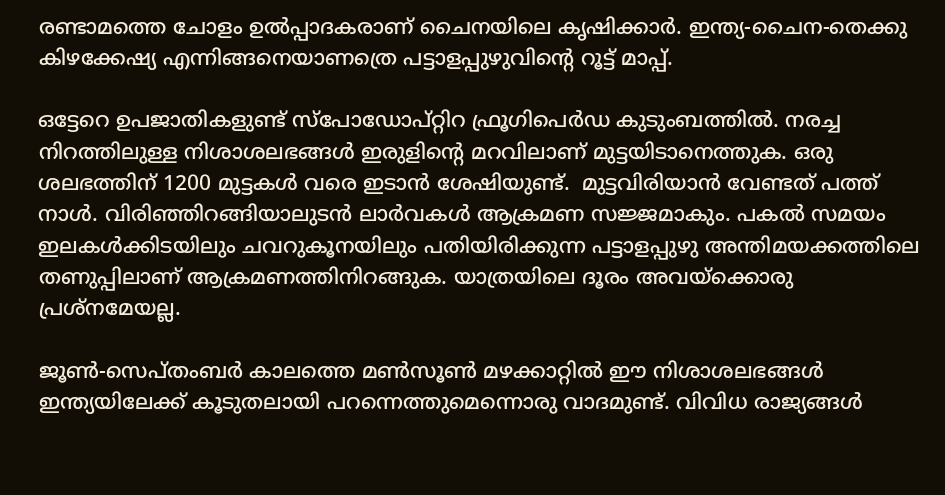രണ്ടാമത്തെ ചോളം ഉല്‍പ്പാദകരാണ് ചൈനയിലെ കൃഷിക്കാര്‍. ഇന്ത്യ-ചൈന-തെക്കു കിഴക്കേഷ്യ എന്നിങ്ങനെയാണത്രെ പട്ടാളപ്പുഴുവിന്റെ റൂട്ട് മാപ്പ്.

ഒട്ടേറെ ഉപജാതികളുണ്ട് സ്‌പോഡോപ്റ്റിറ ഫ്രൂഗിപെര്‍ഡ കുടുംബത്തില്‍. നരച്ച നിറത്തിലുള്ള നിശാശലഭങ്ങള്‍ ഇരുളിന്റെ മറവിലാണ് മുട്ടയിടാനെത്തുക. ഒരു ശലഭത്തിന് 1200 മുട്ടകള്‍ വരെ ഇടാന്‍ ശേഷിയുണ്ട്.  മുട്ടവിരിയാന്‍ വേണ്ടത് പത്ത് നാള്‍. വിരിഞ്ഞിറങ്ങിയാലുടന്‍ ലാര്‍വകള്‍ ആക്രമണ സജ്ജമാകും. പകല്‍ സമയം ഇലകള്‍ക്കിടയിലും ചവറുകൂനയിലും പതിയിരിക്കുന്ന പട്ടാളപ്പുഴു അന്തിമയക്കത്തിലെ തണുപ്പിലാണ് ആക്രമണത്തിനിറങ്ങുക. യാത്രയിലെ ദൂരം അവയ്‌ക്കൊരു പ്രശ്‌നമേയല്ല.

ജൂണ്‍-സെപ്തംബര്‍ കാലത്തെ മണ്‍സൂണ്‍ മഴക്കാറ്റില്‍ ഈ നിശാശലഭങ്ങള്‍ ഇന്ത്യയിലേക്ക് കൂടുതലായി പറന്നെത്തുമെന്നൊരു വാദമുണ്ട്. വിവിധ രാജ്യങ്ങള്‍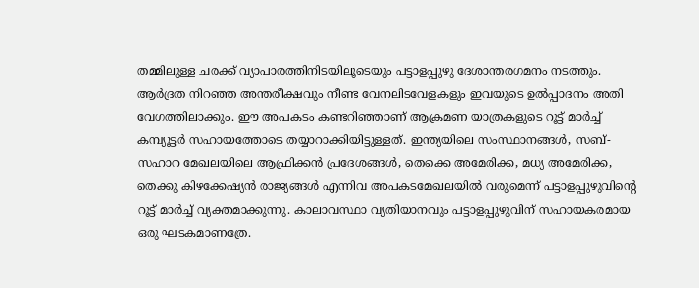തമ്മിലുള്ള ചരക്ക് വ്യാപാരത്തിനിടയിലൂടെയും പട്ടാളപ്പുഴു ദേശാന്തരഗമനം നടത്തും. ആര്‍ദ്രത നിറഞ്ഞ അന്തരീക്ഷവും നീണ്ട വേനലിടവേളകളും ഇവയുടെ ഉല്‍പ്പാദനം അതി വേഗത്തിലാക്കും. ഈ അപകടം കണ്ടറിഞ്ഞാണ് ആക്രമണ യാത്രകളുടെ റൂട്ട് മാര്‍ച്ച് കമ്പ്യൂട്ടര്‍ സഹായത്തോടെ തയ്യാറാക്കിയിട്ടുള്ളത്. ഇന്ത്യയിലെ സംസ്ഥാനങ്ങള്‍, സബ്-സഹാറ മേഖലയിലെ ആഫ്രിക്കന്‍ പ്രദേശങ്ങള്‍, തെക്കെ അമേരിക്ക, മധ്യ അമേരിക്ക, തെക്കു കിഴക്കേഷ്യന്‍ രാജ്യങ്ങള്‍ എന്നിവ അപകടമേഖലയില്‍ വരുമെന്ന് പട്ടാളപ്പുഴുവിന്റെ റൂട്ട് മാര്‍ച്ച് വ്യക്തമാക്കുന്നു. കാലാവസ്ഥാ വ്യതിയാനവും പട്ടാളപ്പുഴുവിന് സഹായകരമായ ഒരു ഘടകമാണത്രേ.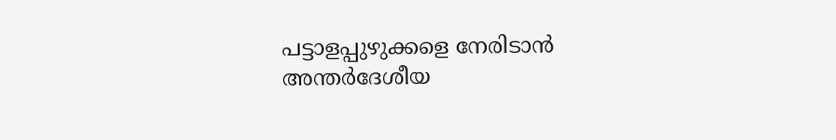പട്ടാളപ്പുഴുക്കളെ നേരിടാന്‍ അന്തര്‍ദേശീയ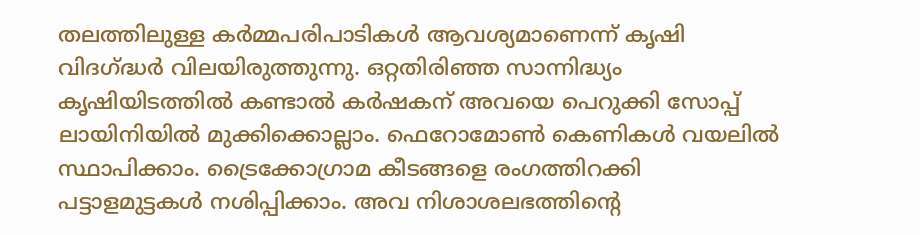തലത്തിലുള്ള കര്‍മ്മപരിപാടികള്‍ ആവശ്യമാണെന്ന് കൃഷി വിദഗ്‌ദ്ധര്‍ വിലയിരുത്തുന്നു. ഒറ്റതിരിഞ്ഞ സാന്നിദ്ധ്യം കൃഷിയിടത്തില്‍ കണ്ടാല്‍ കര്‍ഷകന് അവയെ പെറുക്കി സോപ്പ് ലായിനിയില്‍ മുക്കിക്കൊല്ലാം. ഫെറോമോണ്‍ കെണികള്‍ വയലില്‍ സ്ഥാപിക്കാം. ട്രൈക്കോഗ്രാമ കീടങ്ങളെ രംഗത്തിറക്കി പട്ടാളമുട്ടകള്‍ നശിപ്പിക്കാം. അവ നിശാശലഭത്തിന്റെ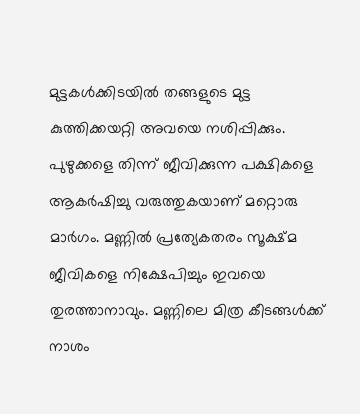മുട്ടകള്‍ക്കിടയില്‍ തങ്ങളുടെ മുട്ട കുത്തിക്കയറ്റി അവയെ നശിപ്പിക്കും. പുഴുക്കളെ തിന്ന് ജീവിക്കുന്ന പക്ഷികളെ ആകര്‍ഷിച്ചു വരുത്തുകയാണ് മറ്റൊരു മാര്‍ഗം. മണ്ണില്‍ പ്രത്യേകതരം സൂക്ഷ്മ ജീവികളെ നിക്ഷേപിച്ചും ഇവയെ തുരത്താനാവും. മണ്ണിലെ മിത്ര കീടങ്ങള്‍ക്ക് നാശം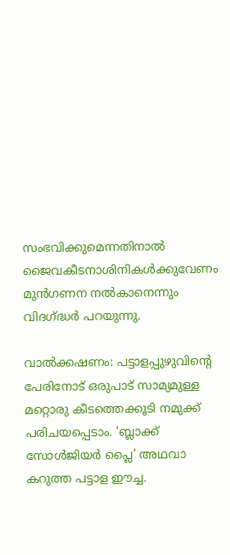സംഭവിക്കുമെന്നതിനാല്‍ ജൈവകീടനാശിനികള്‍ക്കുവേണം മുന്‍ഗണന നല്‍കാനെന്നും വിദഗ്‌ദ്ധര്‍ പറയുന്നു.

വാല്‍ക്കഷണം: പട്ടാളപ്പുഴുവിന്റെ പേരിനോട് ഒരുപാട് സാമ്യമുള്ള മറ്റൊരു കീടത്തെക്കൂടി നമുക്ക് പരിചയപ്പെടാം. ‘ബ്ലാക്ക് സോള്‍ജിയര്‍ പ്ലൈ’ അഥവാ കറുത്ത പട്ടാള ഈച്ച.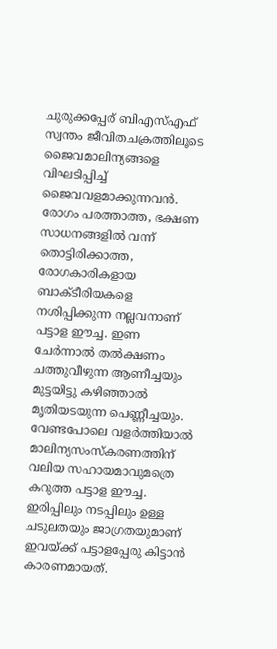ചുരുക്കപ്പേര് ബിഎസ്എഫ് സ്വന്തം ജീവിതചക്രത്തിലൂടെ ജൈവമാലിന്യങ്ങളെ വിഘടിപ്പിച്ച് ജൈവവളമാക്കുന്നവന്‍. രോഗം പരത്താത്ത, ഭക്ഷണ സാധനങ്ങളില്‍ വന്ന് തൊട്ടിരിക്കാത്ത, രോഗകാരികളായ ബാക്ടീരിയകളെ നശിപ്പിക്കുന്ന നല്ലവനാണ് പട്ടാള ഈച്ച. ഇണ ചേര്‍ന്നാല്‍ തല്‍ക്ഷണം ചത്തുവീഴുന്ന ആണീച്ചയും മുട്ടയിട്ടു കഴിഞ്ഞാല്‍ മൃതിയടയുന്ന പെണ്ണീച്ചയും. വേണ്ടപോലെ വളര്‍ത്തിയാല്‍ മാലിന്യസംസ്‌കരണത്തിന് വലിയ സഹായമാവുമത്രെ കറുത്ത പട്ടാള ഈച്ച. ഇരിപ്പിലും നടപ്പിലും ഉള്ള ചടുലതയും ജാഗ്രതയുമാണ് ഇവയ്‌ക്ക് പട്ടാളപ്പേരു കിട്ടാന്‍ കാരണമായത്.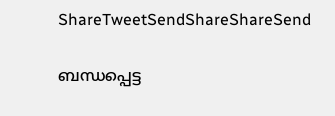ShareTweetSendShareShareSend

ബന്ധപ്പെട്ട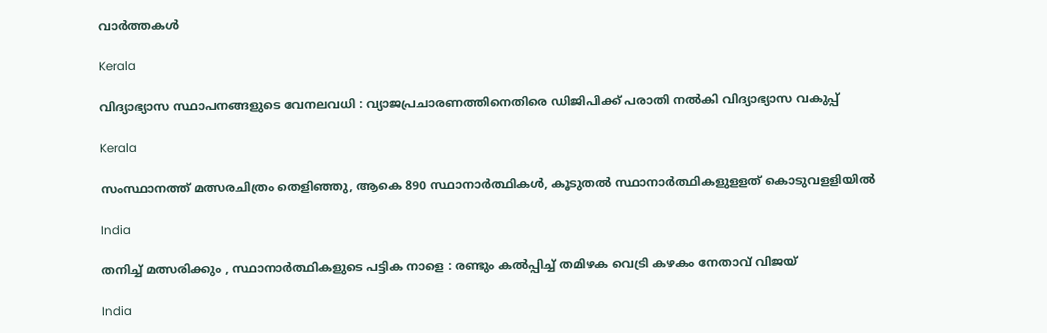വാര്‍ത്തകള്‍

Kerala

വിദ്യാഭ്യാസ സ്ഥാപനങ്ങളുടെ വേനലവധി : വ്യാജപ്രചാരണത്തിനെതിരെ ഡിജിപിക്ക് പരാതി നല്‍കി വിദ്യാഭ്യാസ വകുപ്പ്

Kerala

സംസ്ഥാനത്ത് മത്സരചിത്രം തെളിഞ്ഞു, ആകെ 890 സ്ഥാനാര്‍ത്ഥികള്‍, കൂടുതല്‍ സ്ഥാനാര്‍ത്ഥികളുളളത് കൊടുവളളിയില്‍

India

തനിച്ച് മത്സരിക്കും , സ്ഥാനാർത്ഥികളുടെ പട്ടിക നാളെ : രണ്ടും കൽപ്പിച്ച് തമിഴക വെട്രി കഴകം നേതാവ് വിജയ്

India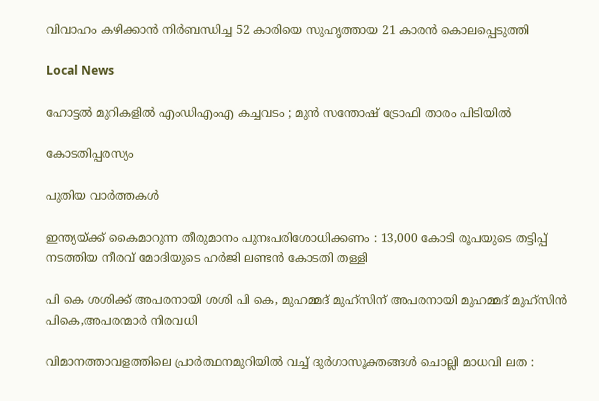വിവാഹം കഴിക്കാൻ നിർബന്ധിച്ച 52 കാരിയെ സുഹൃത്തായ 21 കാരൻ കൊലപ്പെടുത്തി

Local News

ഹോട്ടൽ മുറികളിൽ എംഡിഎംഎ കച്ചവടം ; മുൻ സന്തോഷ് ട്രോഫി താരം പിടിയിൽ

കോടതിപ്പരസ്യം

പുതിയ വാര്‍ത്തകള്‍

ഇന്ത്യയ്‌ക്ക് കൈമാറുന്ന തീരുമാനം പുനഃപരിശോധിക്കണം : 13,000 കോടി രൂപയുടെ തട്ടിപ്പ് നടത്തിയ നീരവ് മോദിയുടെ ഹർജി ലണ്ടൻ കോടതി തള്ളി

പി കെ ശശിക്ക് അപരനായി ശശി പി കെ, മുഹമ്മദ് മുഹ്സിന് അപരനായി മുഹമ്മദ് മുഹ്‌സിന്‍ പികെ,അപരന്മാര്‍ നിരവധി

വിമാനത്താവളത്തിലെ പ്രാർത്ഥനമുറിയിൽ വച്ച് ദുർഗാസൂക്തങ്ങൾ ചൊല്ലി മാധവി ലത :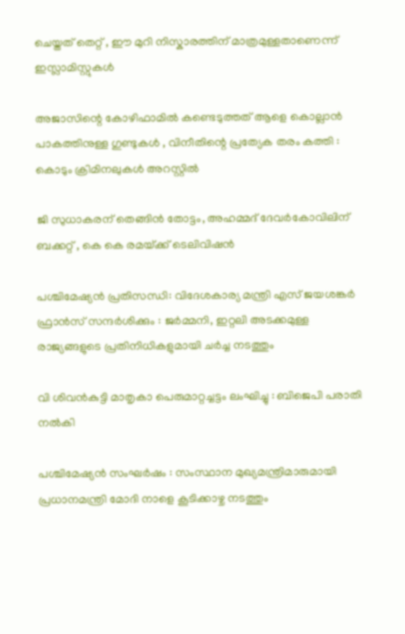ചെയ്തത് തെറ്റ് , ഈ മുറി നിസ്കാരത്തിന് മാത്രമുള്ളതാണെന്ന് ഇസ്ലാമിസ്റ്റുകൾ

അജാസിന്റെ കോഴിഫാമിൽ കണ്ടെടുത്തത് ആളെ കൊല്ലാൻ പാകത്തിനുള്ള ഗുണ്ടുകൾ , വിനീതിന്റെ പ്രത്യേക തരം കത്തി : കൊടും ക്രിമിനലുകൾ അറസ്റ്റിൽ

ജി സുധാകരന് തെങ്ങിന്‍ തോട്ടം, അഹമ്മദ് ദേവര്‍കോവിലിന് ബക്കറ്റ് , കെ കെ രമയ്‌ക്ക് ടെലിവിഷന്‍

പശ്ചിമേഷ്യൻ പ്രതിസന്ധി: വിദേശകാര്യ മന്ത്രി എസ് ജയശങ്കർ ഫ്രാൻസ് സന്ദർശിക്കും : ജർമ്മനി, ഇറ്റലി അടക്കമുള്ള രാജ്യങ്ങളുടെ പ്രതിനിധികളുമായി ചർച്ച നടത്തും

വി ശിവന്‍കുട്ടി മാതൃകാ പെരുമാറ്റച്ചട്ടം ലംഘിച്ചു : ബിജെപി പരാതി നല്‍കി

പശ്ചിമേഷ്യൻ സംഘർഷം : സംസ്ഥാന മുഖ്യമന്ത്രിമാരുമായി പ്രധാനമന്ത്രി മോദി നാളെ കൂടിക്കാഴ്ച നടത്തും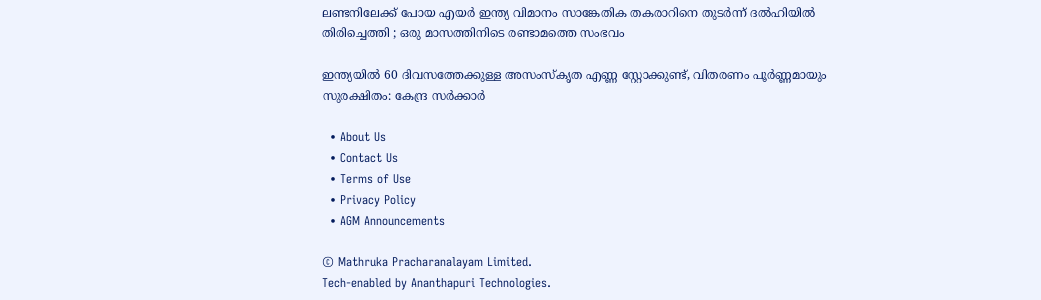ലണ്ടനിലേക്ക് പോയ എയർ ഇന്ത്യ വിമാനം സാങ്കേതിക തകരാറിനെ തുടർന്ന് ദൽഹിയിൽ തിരിച്ചെത്തി ; ഒരു മാസത്തിനിടെ രണ്ടാമത്തെ സംഭവം

ഇന്ത്യയിൽ 60 ദിവസത്തേക്കുള്ള അസംസ്കൃത എണ്ണ സ്റ്റോക്കുണ്ട്, വിതരണം പൂർണ്ണമായും സുരക്ഷിതം: കേന്ദ്ര സർക്കാർ

  • About Us
  • Contact Us
  • Terms of Use
  • Privacy Policy
  • AGM Announcements

© Mathruka Pracharanalayam Limited.
Tech-enabled by Ananthapuri Technologies.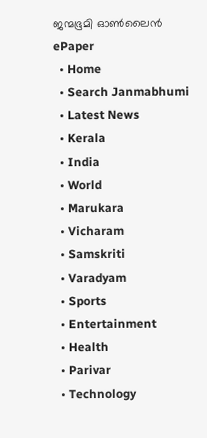ജന്മഭൂമി ഓണ്‍ലൈന്‍
ePaper
  • Home
  • Search Janmabhumi
  • Latest News
  • Kerala
  • India
  • World
  • Marukara
  • Vicharam
  • Samskriti
  • Varadyam
  • Sports
  • Entertainment
  • Health
  • Parivar
  • Technology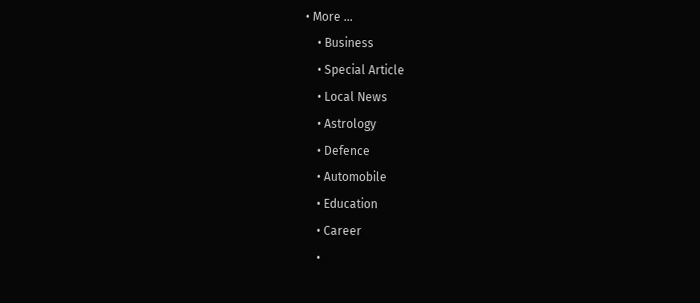• More …
    • Business
    • Special Article
    • Local News
    • Astrology
    • Defence
    • Automobile
    • Education
    • Career
    •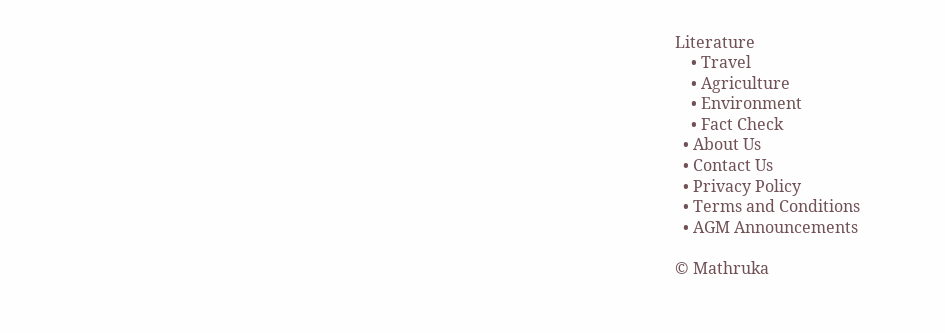Literature
    • Travel
    • Agriculture
    • Environment
    • Fact Check
  • About Us
  • Contact Us
  • Privacy Policy
  • Terms and Conditions
  • AGM Announcements

© Mathruka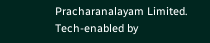Pracharanalayam Limited.
Tech-enabled by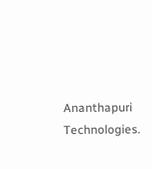Ananthapuri Technologies.